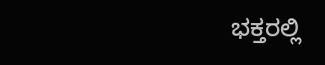ಭಕ್ತರಲ್ಲಿ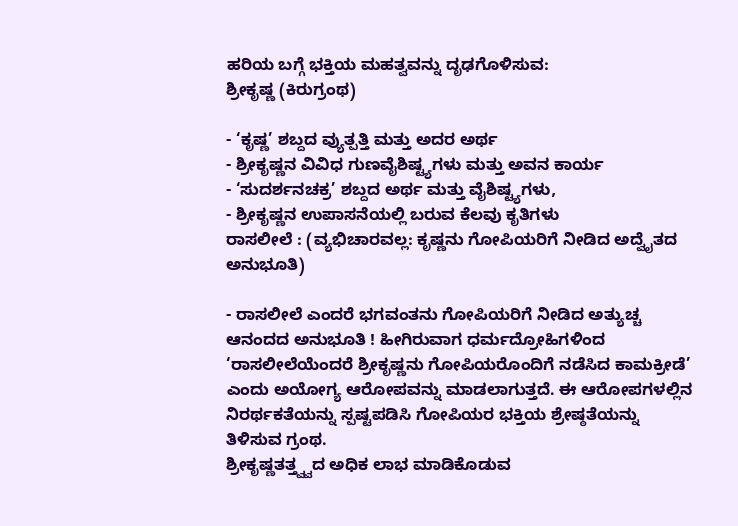ಹರಿಯ ಬಗ್ಗೆ ಭಕ್ತಿಯ ಮಹತ್ವವನ್ನು ದೃಢಗೊಳಿಸುವ:
ಶ್ರೀಕೃಷ್ಣ (ಕಿರುಗ್ರಂಥ)

- ‘ಕೃಷ್ಣ’ ಶಬ್ದದ ವ್ಯುತ್ಪತ್ತಿ ಮತ್ತು ಅದರ ಅರ್ಥ
- ಶ್ರೀಕೃಷ್ಣನ ವಿವಿಧ ಗುಣವೈಶಿಷ್ಟ್ಯಗಳು ಮತ್ತು ಅವನ ಕಾರ್ಯ
- ‘ಸುದರ್ಶನಚಕ್ರ’ ಶಬ್ದದ ಅರ್ಥ ಮತ್ತು ವೈಶಿಷ್ಟ್ಯಗಳು,
- ಶ್ರೀಕೃಷ್ಣನ ಉಪಾಸನೆಯಲ್ಲಿ ಬರುವ ಕೆಲವು ಕೃತಿಗಳು
ರಾಸಲೀಲೆ : (ವ್ಯಭಿಚಾರವಲ್ಲ: ಕೃಷ್ಣನು ಗೋಪಿಯರಿಗೆ ನೀಡಿದ ಅದ್ವೈತದ ಅನುಭೂತಿ)

- ರಾಸಲೀಲೆ ಎಂದರೆ ಭಗವಂತನು ಗೋಪಿಯರಿಗೆ ನೀಡಿದ ಅತ್ಯುಚ್ಚ ಆನಂದದ ಅನುಭೂತಿ ! ಹೀಗಿರುವಾಗ ಧರ್ಮದ್ರೋಹಿಗಳಿಂದ ‘ರಾಸಲೀಲೆಯೆಂದರೆ ಶ್ರೀಕೃಷ್ಣನು ಗೋಪಿಯರೊಂದಿಗೆ ನಡೆಸಿದ ಕಾಮಕ್ರೀಡೆ’ ಎಂದು ಅಯೋಗ್ಯ ಆರೋಪವನ್ನು ಮಾಡಲಾಗುತ್ತದೆ. ಈ ಆರೋಪಗಳಲ್ಲಿನ ನಿರರ್ಥಕತೆಯನ್ನು ಸ್ಪಷ್ಟಪಡಿಸಿ ಗೋಪಿಯರ ಭಕ್ತಿಯ ಶ್ರೇಷ್ಠತೆಯನ್ನು ತಿಳಿಸುವ ಗ್ರಂಥ.
ಶ್ರೀಕೃಷ್ಣತತ್ತ್ವ್ವದ ಅಧಿಕ ಲಾಭ ಮಾಡಿಕೊಡುವ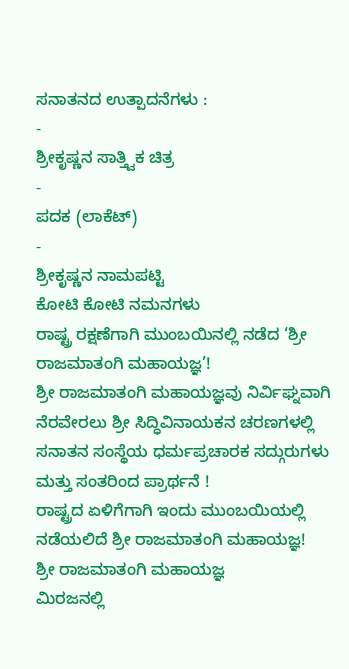ಸನಾತನದ ಉತ್ಪಾದನೆಗಳು :
-
ಶ್ರೀಕೃಷ್ಣನ ಸಾತ್ತ್ವಿಕ ಚಿತ್ರ
-
ಪದಕ (ಲಾಕೆಟ್)
-
ಶ್ರೀಕೃಷ್ಣನ ನಾಮಪಟ್ಟಿ
ಕೋಟಿ ಕೋಟಿ ನಮನಗಳು
ರಾಷ್ಟ್ರ ರಕ್ಷಣೆಗಾಗಿ ಮುಂಬಯಿನಲ್ಲಿ ನಡೆದ ‘ಶ್ರೀ ರಾಜಮಾತಂಗಿ ಮಹಾಯಜ್ಞ’!
ಶ್ರೀ ರಾಜಮಾತಂಗಿ ಮಹಾಯಜ್ಞವು ನಿರ್ವಿಘ್ನವಾಗಿ ನೆರವೇರಲು ಶ್ರೀ ಸಿದ್ಧಿವಿನಾಯಕನ ಚರಣಗಳಲ್ಲಿ ಸನಾತನ ಸಂಸ್ಥೆಯ ಧರ್ಮಪ್ರಚಾರಕ ಸದ್ಗುರುಗಳು ಮತ್ತು ಸಂತರಿಂದ ಪ್ರಾರ್ಥನೆ !
ರಾಷ್ಟ್ರದ ಏಳಿಗೆಗಾಗಿ ಇಂದು ಮುಂಬಯಿಯಲ್ಲಿ ನಡೆಯಲಿದೆ ಶ್ರೀ ರಾಜಮಾತಂಗಿ ಮಹಾಯಜ್ಞ!
ಶ್ರೀ ರಾಜಮಾತಂಗಿ ಮಹಾಯಜ್ಞ
ಮಿರಜನಲ್ಲಿ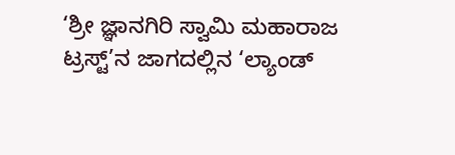‘ಶ್ರೀ ಜ್ಞಾನಗಿರಿ ಸ್ವಾಮಿ ಮಹಾರಾಜ ಟ್ರಸ್ಟ್’ನ ಜಾಗದಲ್ಲಿನ ‘ಲ್ಯಾಂಡ್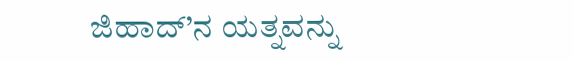ಜಿಹಾದ್’ನ ಯತ್ನವನ್ನು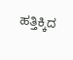ಹತ್ತಿಕ್ಕಿದ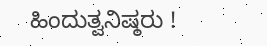ಹಿಂದುತ್ವನಿಷ್ಠರು !